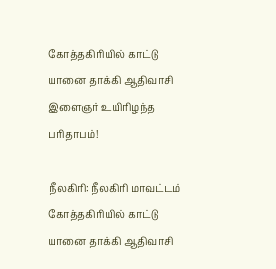கோத்தகிரியில் காட்டு யானை தாக்கி ஆதிவாசி இளைஞர் உயிரிழந்த பரிதாபம்!

நீலகிரி: நீலகிரி மாவட்டம் கோத்தகிரியில் காட்டு யானை தாக்கி ஆதிவாசி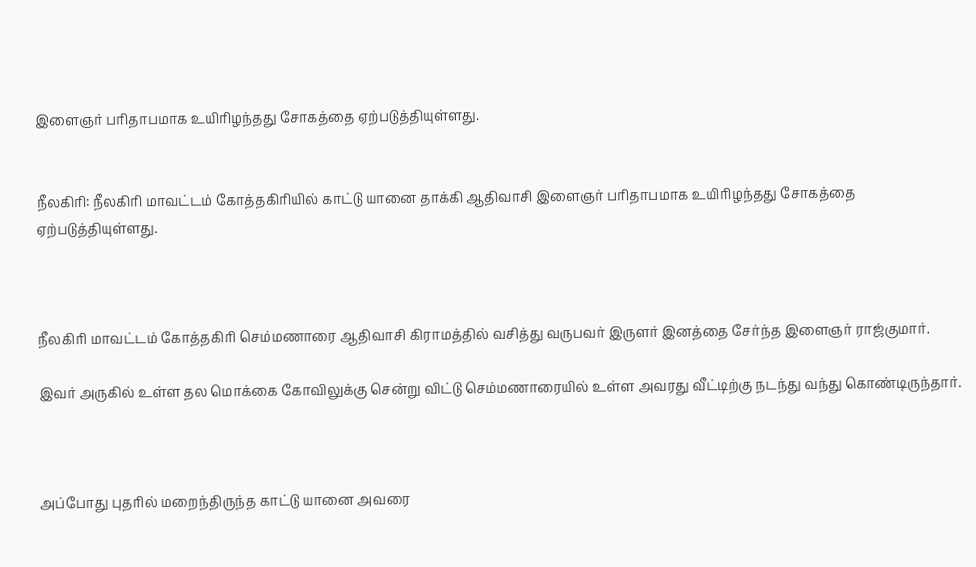இளைஞர் பரிதாபமாக உயிரிழந்தது சோகத்தை ஏற்படுத்தியுள்ளது.


நீலகிரி: நீலகிரி மாவட்டம் கோத்தகிரியில் காட்டு யானை தாக்கி ஆதிவாசி இளைஞர் பரிதாபமாக உயிரிழந்தது சோகத்தை ஏற்படுத்தியுள்ளது.



நீலகிரி மாவட்டம் கோத்தகிரி செம்மணாரை ஆதிவாசி கிராமத்தில் வசித்து வருபவர் இருளர் இனத்தை சேர்ந்த இளைஞர் ராஜ்குமார்.

இவர் அருகில் உள்ள தல மொக்கை கோவிலுக்கு சென்று விட்டு செம்மணாரையில் உள்ள அவரது வீட்டிற்கு நடந்து வந்து கொண்டிருந்தார்.



அப்போது புதரில் மறைந்திருந்த காட்டு யானை அவரை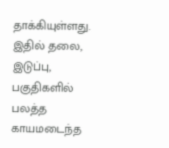தாக்கியுள்ளது. இதில் தலை, இடுப்பு, பகுதிகளில் பலத்த காயமடைந்த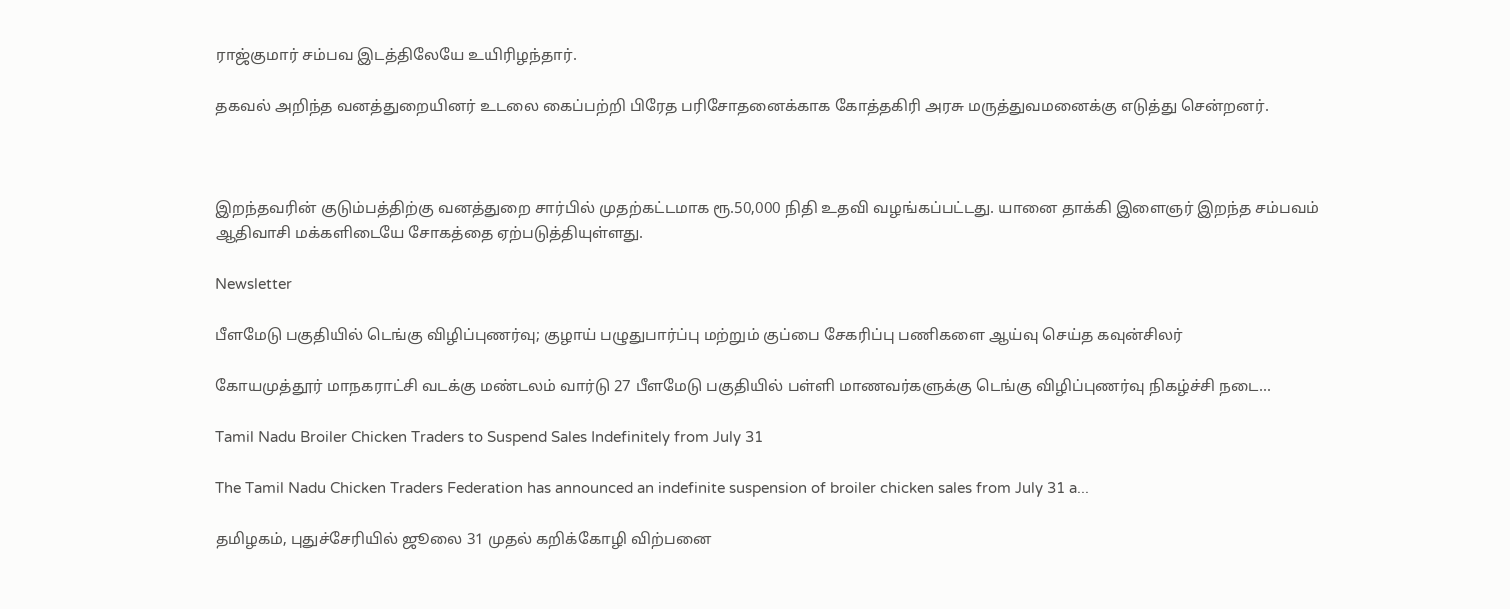ராஜ்குமார் சம்பவ இடத்திலேயே உயிரிழந்தார்.

தகவல் அறிந்த வனத்துறையினர் உடலை கைப்பற்றி பிரேத பரிசோதனைக்காக கோத்தகிரி அரசு மருத்துவமனைக்கு எடுத்து சென்றனர்.



இறந்தவரின் குடும்பத்திற்கு வனத்துறை சார்பில் முதற்கட்டமாக ரூ.50,000 நிதி உதவி வழங்கப்பட்டது. யானை தாக்கி இளைஞர் இறந்த சம்பவம் ஆதிவாசி மக்களிடையே சோகத்தை ஏற்படுத்தியுள்ளது.

Newsletter

பீளமேடு பகுதியில் டெங்கு விழிப்புணர்வு; குழாய் பழுதுபார்ப்பு மற்றும் குப்பை சேகரிப்பு பணிகளை ஆய்வு செய்த கவுன்சிலர்

கோயமுத்தூர் மாநகராட்சி வடக்கு மண்டலம் வார்டு 27 பீளமேடு பகுதியில் பள்ளி மாணவர்களுக்கு டெங்கு விழிப்புணர்வு நிகழ்ச்சி நடை...

Tamil Nadu Broiler Chicken Traders to Suspend Sales Indefinitely from July 31

The Tamil Nadu Chicken Traders Federation has announced an indefinite suspension of broiler chicken sales from July 31 a...

தமிழகம், புதுச்சேரியில் ஜூலை 31 முதல் கறிக்கோழி விற்பனை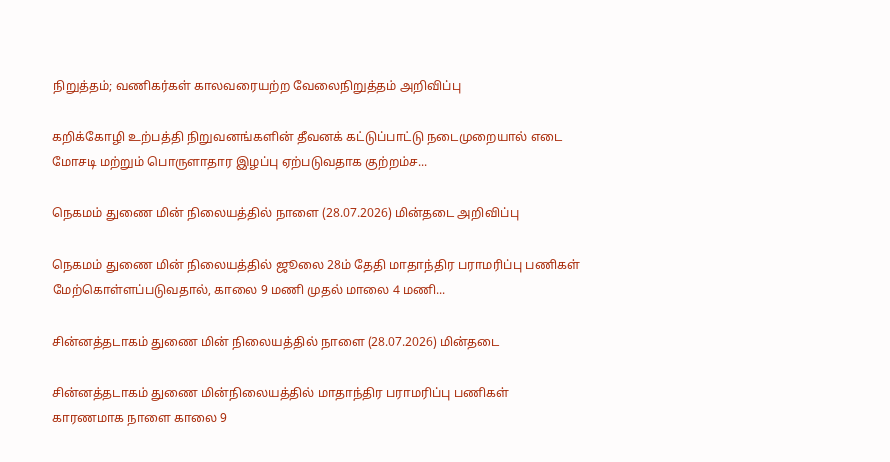நிறுத்தம்; வணிகர்கள் காலவரையற்ற வேலைநிறுத்தம் அறிவிப்பு

கறிக்கோழி உற்பத்தி நிறுவனங்களின் தீவனக் கட்டுப்பாட்டு நடைமுறையால் எடை மோசடி மற்றும் பொருளாதார இழப்பு ஏற்படுவதாக குற்றம்ச...

நெகமம் துணை மின் நிலையத்தில் நாளை (28.07.2026) மின்தடை அறிவிப்பு

நெகமம் துணை மின் நிலையத்தில் ஜூலை 28ம் தேதி மாதாந்திர பராமரிப்பு பணிகள் மேற்கொள்ளப்படுவதால், காலை 9 மணி முதல் மாலை 4 மணி...

சின்னத்தடாகம் துணை மின் நிலையத்தில் நாளை (28.07.2026) மின்தடை

சின்னத்தடாகம் துணை மின்நிலையத்தில் மாதாந்திர பராமரிப்பு பணிகள் காரணமாக நாளை காலை 9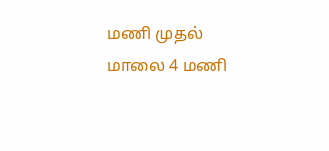மணி முதல் மாலை 4 மணி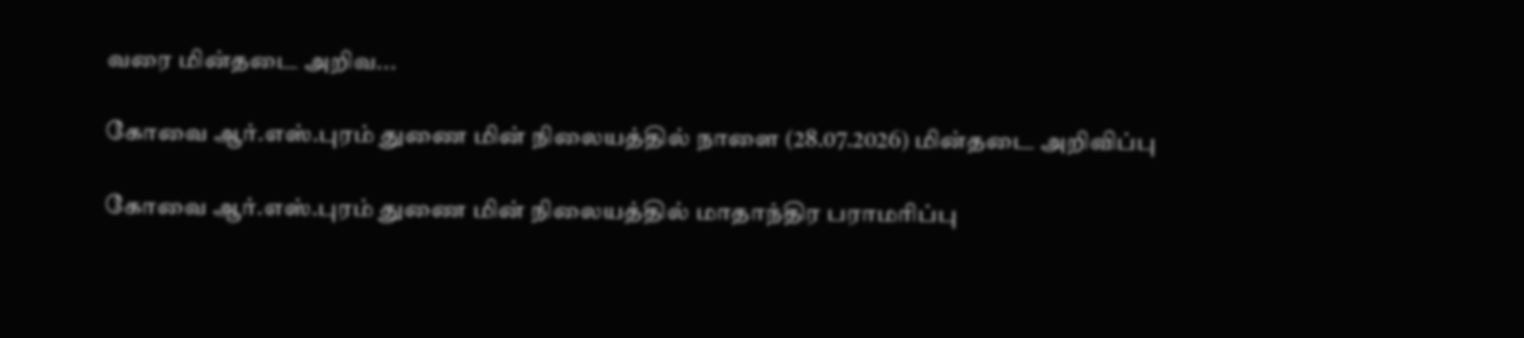வரை மின்தடை அறிவ...

கோவை ஆர்.எஸ்.புரம் துணை மின் நிலையத்தில் நாளை (28.07.2026) மின்தடை அறிவிப்பு

கோவை ஆர்.எஸ்.புரம் துணை மின் நிலையத்தில் மாதாந்திர பராமரிப்பு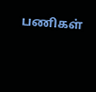பணிகள்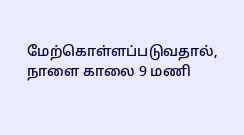மேற்கொள்ளப்படுவதால், நாளை காலை 9 மணி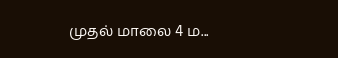முதல் மாலை 4 ம...